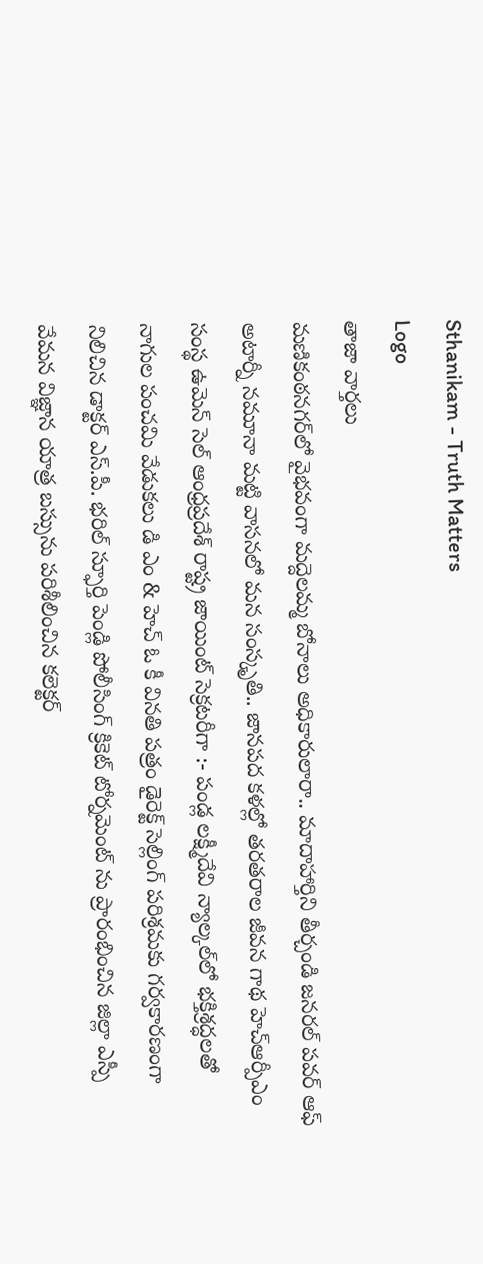Sthanikam - Truth Matters
Logo
తాజా వార్తలు
మణికంఠనగర్‌లో వైభవంగా మద్దెలమ్మ బోనాలు అధికారులారా.. మాదాహార్తిని తీర్చండి జనరల్ పవర్ ఆఫ్ అటార్నీ నమూనా మట్టి వాసనలో మన సంస్కృతి.. జానపద కళల్లో తరతరాల జీవన గాథ హెచ్ఆర్పీఎం సంస్థ ఉమెన్ సెల్ ఆంధ్రప్రదేశ్ రాష్ట్ర జాయింట్ సెక్రటరీగా :- పండ్ల లక్ష్మీదేవి న్యాల్కల్‌లో భక్తిశ్రద్ధలతో నాగుల పంచమి వేడుకలు డి ఎం & హెచ్ ఓ కీ వినతి పత్రం డైరెక్ట్ సెల్లింగ్ పరిశ్రమకు గర్వకారణంగా నిలిచిన డాక్టర్ ఎస్.పీ. భరిల్ స్ఫూర్తి పెండ్లి పోలీసింగ్ క్రికెట్ టోర్నమెంట్ ను ప్రారంభించిన జిల్లా ఎస్పీ వేమన విజ్ఞాన యాత్ర బస్సును పరిశీలించిన కలెక్టర్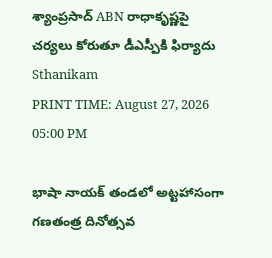శ్యాంప్రసాద్ ABN రాధాకృష్ణపై చర్యలు కోరుతూ డీఎస్పీకి ఫిర్యాదు
Sthanikam
PRINT TIME: August 27, 2026 05:00 PM

భాషా నాయక్ తండలో అట్టహాసంగా గణతంత్ర దినోత్సవ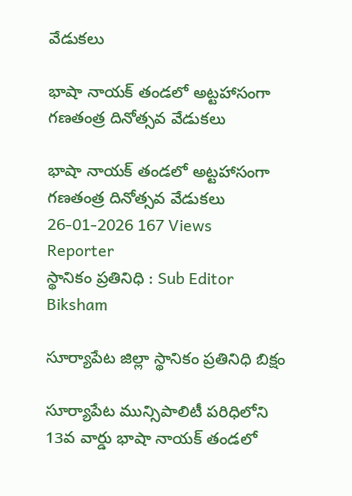వేడుకలు

భాషా నాయక్ తండలో అట్టహాసంగా గణతంత్ర దినోత్సవ వేడుకలు

భాషా నాయక్ తండలో అట్టహాసంగా గణతంత్ర దినోత్సవ వేడుకలు
26-01-2026 167 Views
Reporter
స్థానికం ప్రతినిధి : Sub Editor
Biksham

సూర్యాపేట జిల్లా స్థానికం ప్రతినిధి బిక్షం

సూర్యాపేట మున్సిపాలిటీ పరిధిలోని 13వ వార్డు భాషా నాయక్ తండలో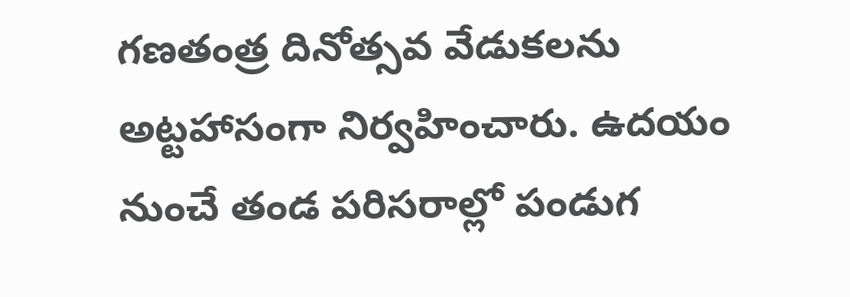గణతంత్ర దినోత్సవ వేడుకలను అట్టహాసంగా నిర్వహించారు. ఉదయం నుంచే తండ పరిసరాల్లో పండుగ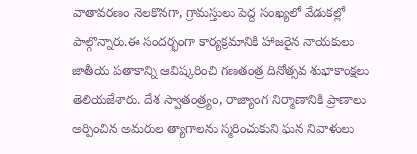వాతావరణం నెలకొనగా, గ్రామస్తులు పెద్ద సంఖ్యలో వేడుకల్లో పాల్గొన్నారు.ఈ సందర్భంగా కార్యక్రమానికి హాజరైన నాయకులు జాతీయ పతాకాన్ని ఆవిష్కరించి గణతంత్ర దినోత్సవ శుభాకాంక్షలు తెలియజేశారు. దేశ స్వాతంత్ర్యం, రాజ్యాంగ నిర్మాణానికి ప్రాణాలు అర్పించిన అమరుల త్యాగాలను స్మరించుకుని ఘన నివాళులు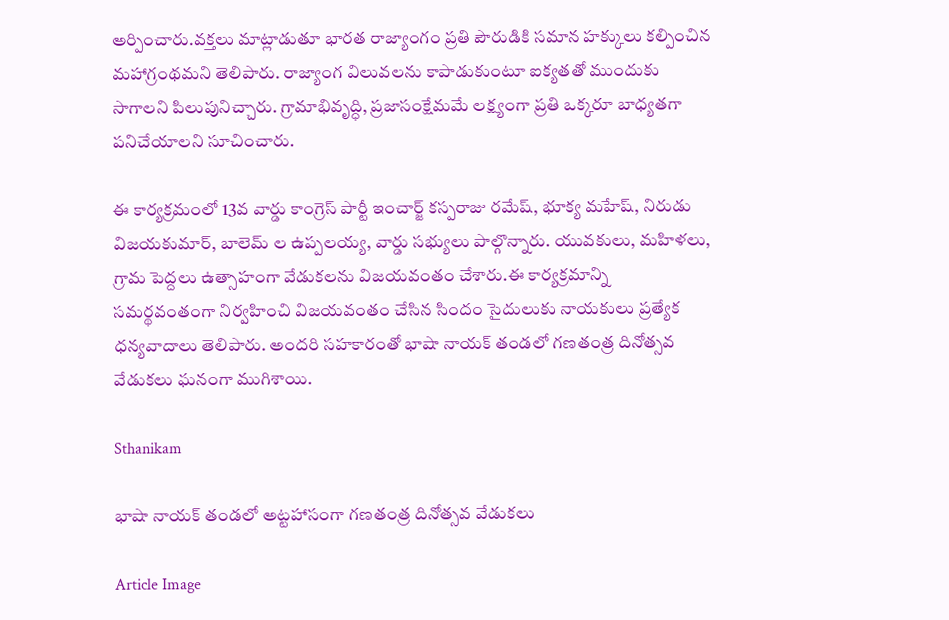అర్పించారు.వక్తలు మాట్లాడుతూ భారత రాజ్యాంగం ప్రతి పౌరుడికి సమాన హక్కులు కల్పించిన మహాగ్రంథమని తెలిపారు. రాజ్యాంగ విలువలను కాపాడుకుంటూ ఐక్యతతో ముందుకు సాగాలని పిలుపునిచ్చారు. గ్రామాభివృద్ధి, ప్రజాసంక్షేమమే లక్ష్యంగా ప్రతి ఒక్కరూ బాధ్యతగా పనిచేయాలని సూచించారు.

ఈ కార్యక్రమంలో 13వ వార్డు కాంగ్రెస్ పార్టీ ఇంచార్జ్ కస్పరాజు రమేష్, భూక్య మహేష్, నిరుడు విజయకుమార్, బాలెమ్ ల ఉప్పలయ్య, వార్డు సభ్యులు పాల్గొన్నారు. యువకులు, మహిళలు, గ్రామ పెద్దలు ఉత్సాహంగా వేడుకలను విజయవంతం చేశారు.ఈ కార్యక్రమాన్ని సమర్థవంతంగా నిర్వహించి విజయవంతం చేసిన సిందం సైదులుకు నాయకులు ప్రత్యేక ధన్యవాదాలు తెలిపారు. అందరి సహకారంతో భాషా నాయక్ తండలో గణతంత్ర దినోత్సవ వేడుకలు ఘనంగా ముగిశాయి.

Sthanikam

భాషా నాయక్ తండలో అట్టహాసంగా గణతంత్ర దినోత్సవ వేడుకలు

Article Image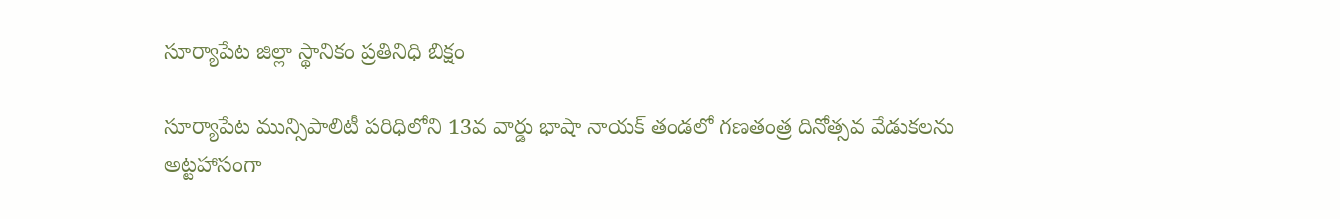సూర్యాపేట జిల్లా స్థానికం ప్రతినిధి బిక్షం

సూర్యాపేట మున్సిపాలిటీ పరిధిలోని 13వ వార్డు భాషా నాయక్ తండలో గణతంత్ర దినోత్సవ వేడుకలను అట్టహాసంగా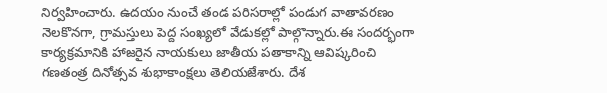నిర్వహించారు. ఉదయం నుంచే తండ పరిసరాల్లో పండుగ వాతావరణం నెలకొనగా, గ్రామస్తులు పెద్ద సంఖ్యలో వేడుకల్లో పాల్గొన్నారు.ఈ సందర్భంగా కార్యక్రమానికి హాజరైన నాయకులు జాతీయ పతాకాన్ని ఆవిష్కరించి గణతంత్ర దినోత్సవ శుభాకాంక్షలు తెలియజేశారు. దేశ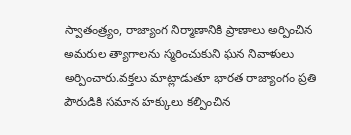స్వాతంత్ర్యం, రాజ్యాంగ నిర్మాణానికి ప్రాణాలు అర్పించిన అమరుల త్యాగాలను స్మరించుకుని ఘన నివాళులు అర్పించారు.వక్తలు మాట్లాడుతూ భారత రాజ్యాంగం ప్రతి పౌరుడికి సమాన హక్కులు కల్పించిన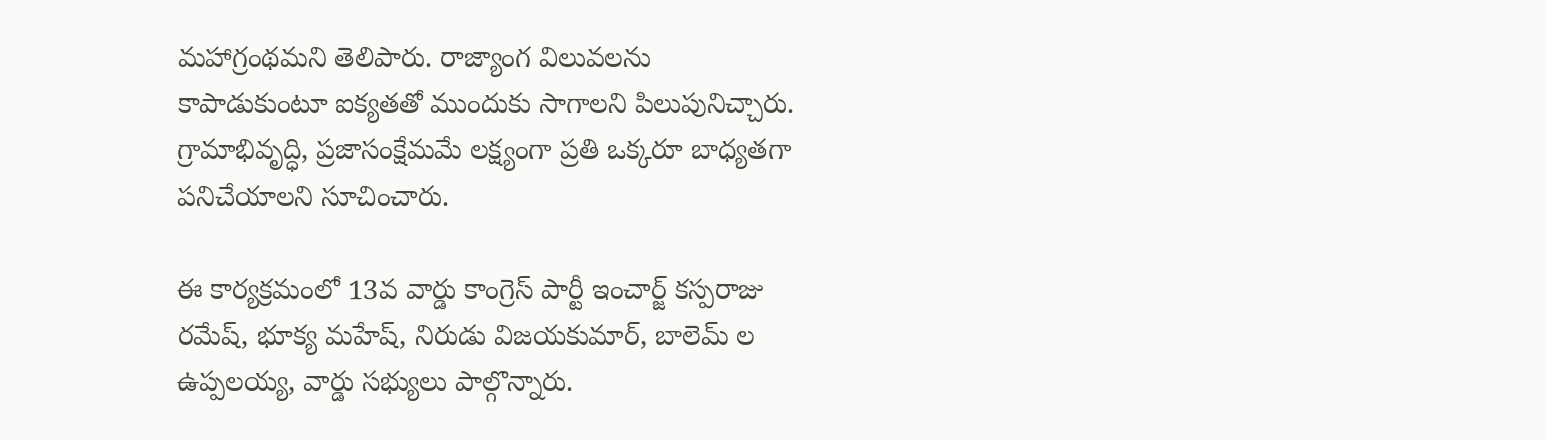మహాగ్రంథమని తెలిపారు. రాజ్యాంగ విలువలను కాపాడుకుంటూ ఐక్యతతో ముందుకు సాగాలని పిలుపునిచ్చారు. గ్రామాభివృద్ధి, ప్రజాసంక్షేమమే లక్ష్యంగా ప్రతి ఒక్కరూ బాధ్యతగా పనిచేయాలని సూచించారు.

ఈ కార్యక్రమంలో 13వ వార్డు కాంగ్రెస్ పార్టీ ఇంచార్జ్ కస్పరాజు రమేష్, భూక్య మహేష్, నిరుడు విజయకుమార్, బాలెమ్ ల ఉప్పలయ్య, వార్డు సభ్యులు పాల్గొన్నారు.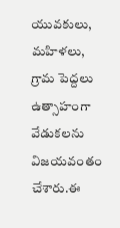యువకులు, మహిళలు, గ్రామ పెద్దలు ఉత్సాహంగా వేడుకలను విజయవంతం చేశారు.ఈ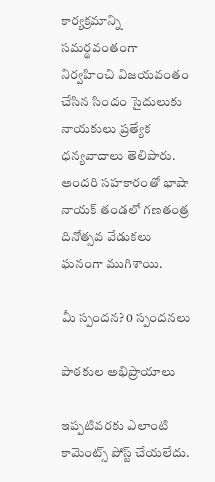కార్యక్రమాన్ని సమర్థవంతంగా నిర్వహించి విజయవంతం చేసిన సిందం సైదులుకు నాయకులు ప్రత్యేక ధన్యవాదాలు తెలిపారు. అందరి సహకారంతో భాషా నాయక్ తండలో గణతంత్ర దినోత్సవ వేడుకలు ఘనంగా ముగిశాయి.

మీ స్పందన? 0 స్పందనలు

పాఠకుల అభిప్రాయాలు

ఇప్పటివరకు ఎలాంటి కామెంట్స్ పోస్ట్ చేయలేదు.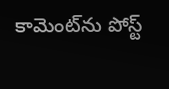కామెంట్‌ను పోస్ట్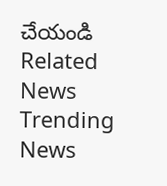చేయండి
Related News
Trending News